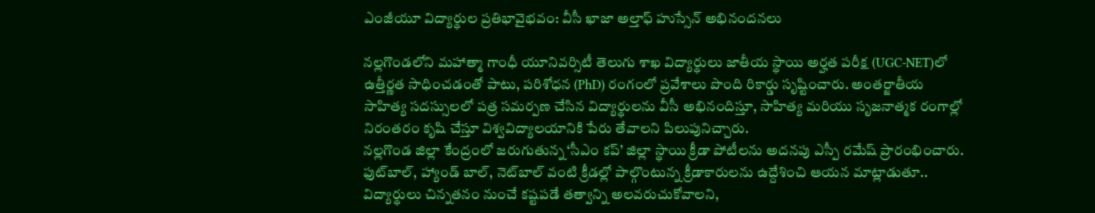ఎంజీయూ విద్యార్థుల ప్రతిభావైభవం: వీసీ ఖాజా అల్తాఫ్ హుస్సేన్ అభినందనలు

నల్లగొండలోని మహాత్మా గాంధీ యూనివర్సిటీ తెలుగు శాఖ విద్యార్థులు జాతీయ స్థాయి అర్హత పరీక్ష (UGC-NET)లో ఉత్తీర్ణత సాధించడంతో పాటు, పరిశోధన (PhD) రంగంలో ప్రవేశాలు పొంది రికార్డు సృష్టించారు. అంతర్జాతీయ సాహిత్య సదస్సులలో పత్ర సమర్పణ చేసిన విద్యార్థులను వీసీ అభినందిస్తూ, సాహిత్య మరియు సృజనాత్మక రంగాల్లో నిరంతరం కృషి చేస్తూ విశ్వవిద్యాలయానికి పేరు తేవాలని పిలుపునిచ్చారు.
నల్లగొండ జిల్లా కేంద్రంలో జరుగుతున్న ‘సీఎం కప్’ జిల్లా స్థాయి క్రీడా పోటీలను అదనపు ఎస్పీ రమేష్ ప్రారంభించారు. ఫుట్‌బాల్, హ్యాండ్ బాల్, నెట్‌బాల్ వంటి క్రీడల్లో పాల్గొంటున్న క్రీడాకారులను ఉద్దేశించి ఆయన మాట్లాడుతూ.. విద్యార్థులు చిన్నతనం నుంచే కష్టపడే తత్వాన్ని అలవరుచుకోవాలని,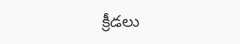క్రీడలు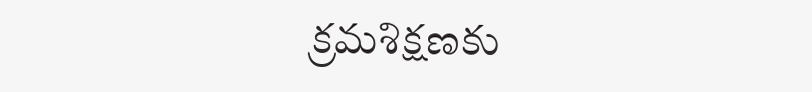క్రమశిక్షణకు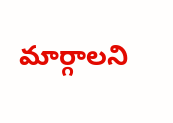మార్గాలని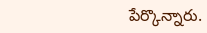పేర్కొన్నారు.